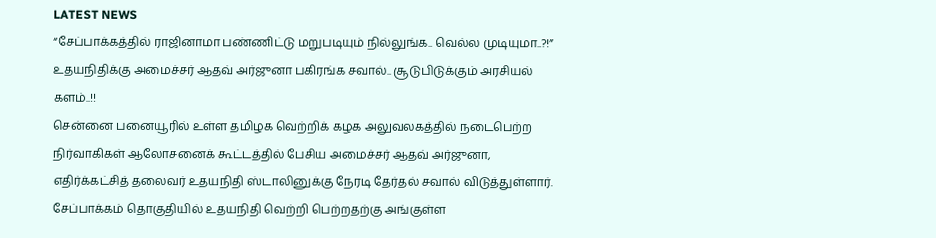LATEST NEWS
“சேப்பாக்கத்தில் ராஜினாமா பண்ணிட்டு மறுபடியும் நில்லுங்க.. வெல்ல முடியுமா..?!” உதயநிதிக்கு அமைச்சர் ஆதவ் அர்ஜுனா பகிரங்க சவால்.. சூடுபிடுக்கும் அரசியல் களம்..!!
சென்னை பனையூரில் உள்ள தமிழக வெற்றிக் கழக அலுவலகத்தில் நடைபெற்ற நிர்வாகிகள் ஆலோசனைக் கூட்டத்தில் பேசிய அமைச்சர் ஆதவ் அர்ஜுனா, எதிர்க்கட்சித் தலைவர் உதயநிதி ஸ்டாலினுக்கு நேரடி தேர்தல் சவால் விடுத்துள்ளார். சேப்பாக்கம் தொகுதியில் உதயநிதி வெற்றி பெற்றதற்கு அங்குள்ள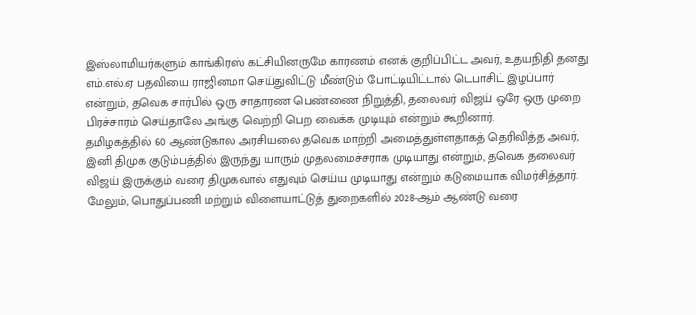இஸ்லாமியர்களும் காங்கிரஸ் கட்சியினருமே காரணம் எனக் குறிப்பிட்ட அவர், உதயநிதி தனது எம்.எல்.ஏ பதவியை ராஜினமா செய்துவிட்டு மீண்டும் போட்டியிட்டால் டெபாசிட் இழப்பார் என்றும், தவெக சார்பில் ஒரு சாதாரண பெண்ணை நிறுத்தி, தலைவர் விஜய் ஒரே ஒரு முறை பிரச்சாரம் செய்தாலே அங்கு வெற்றி பெற வைக்க முடியும் என்றும் கூறினார்.
தமிழகத்தில் 60 ஆண்டுகால அரசியலை தவெக மாற்றி அமைத்துள்ளதாகத் தெரிவித்த அவர், இனி திமுக குடும்பத்தில் இருந்து யாரும் முதலமைச்சராக முடியாது என்றும், தவெக தலைவர் விஜய் இருக்கும் வரை திமுகவால் எதுவும் செய்ய முடியாது என்றும் கடுமையாக விமர்சித்தார். மேலும், பொதுப்பணி மற்றும் விளையாட்டுத் துறைகளில் 2028-ஆம் ஆண்டு வரை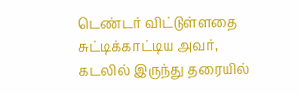டெண்டர் விட்டுள்ளதை சுட்டிக்காட்டிய அவர், கடலில் இருந்து தரையில்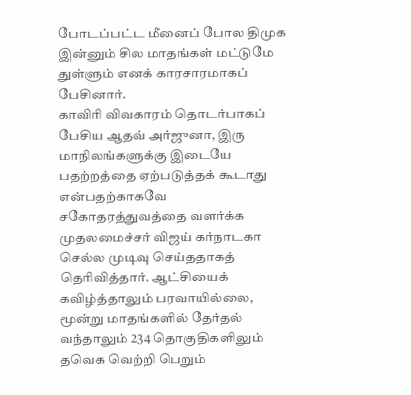போடப்பட்ட மீனைப் போல திமுக இன்னும் சில மாதங்கள் மட்டுமே துள்ளும் எனக் காரசாரமாகப் பேசினார்.
காவிரி விவகாரம் தொடர்பாகப் பேசிய ஆதவ் அர்ஜுனா, இரு மாநிலங்களுக்கு இடையே பதற்றத்தை ஏற்படுத்தக் கூடாது என்பதற்காகவே சகோதரத்துவத்தை வளர்க்க முதலமைச்சர் விஜய் கர்நாடகா செல்ல முடிவு செய்ததாகத் தெரிவித்தார். ஆட்சியைக் கவிழ்த்தாலும் பரவாயில்லை, மூன்று மாதங்களில் தேர்தல் வந்தாலும் 234 தொகுதிகளிலும் தவெக வெற்றி பெறும்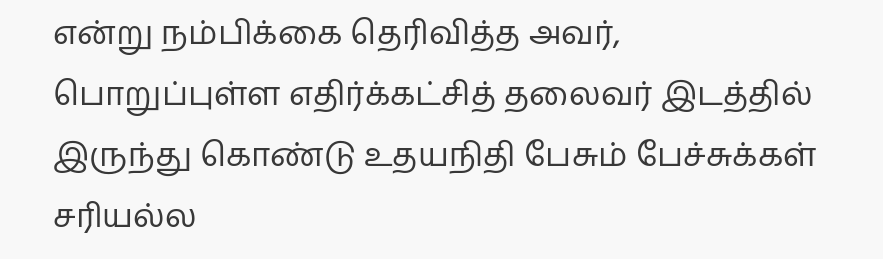என்று நம்பிக்கை தெரிவித்த அவர், பொறுப்புள்ள எதிர்க்கட்சித் தலைவர் இடத்தில் இருந்து கொண்டு உதயநிதி பேசும் பேச்சுக்கள் சரியல்ல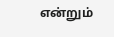என்றும்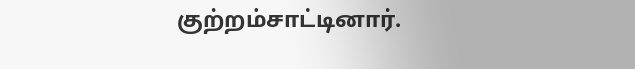குற்றம்சாட்டினார்.